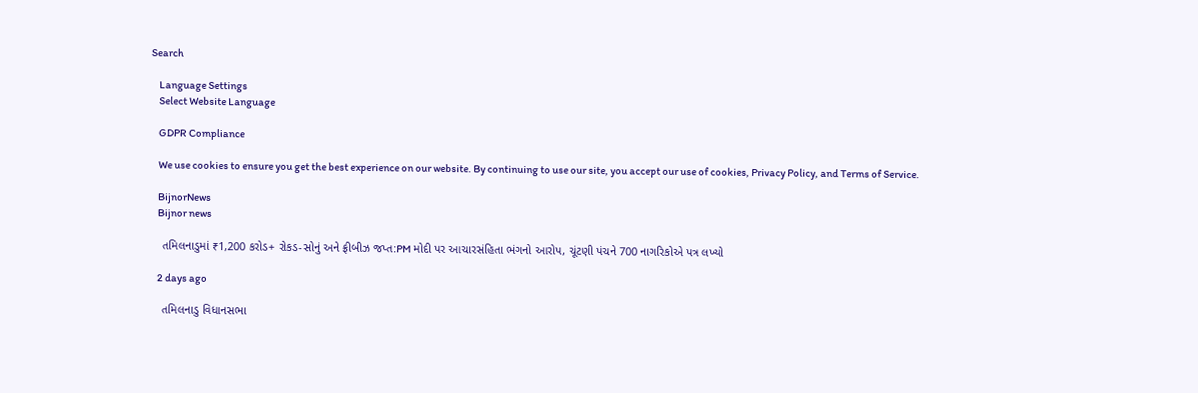Search

    Language Settings
    Select Website Language

    GDPR Compliance

    We use cookies to ensure you get the best experience on our website. By continuing to use our site, you accept our use of cookies, Privacy Policy, and Terms of Service.

    BijnorNews
    Bijnor news

    તમિલનાડુમાં ₹1,200 કરોડ+ રોકડ-સોનું અને ફ્રીબીઝ જપ્ત:PM મોદી પર આચારસંહિતા ભંગનો આરોપ, ચૂંટણી પંચને 700 નાગરિકોએ પત્ર લખ્યો

    2 days ago

    તમિલનાડુ વિધાનસભા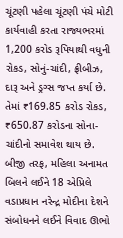ચૂંટણી પહેલા ચૂંટણી પંચે મોટી કાર્યવાહી કરતા રાજ્યભરમાં 1,200 કરોડ રૂપિયાથી વધુની રોકડ, સોનું-ચાંદી, ફ્રીબીઝ, દારૂ અને ડ્રગ્સ જપ્ત કર્યા છે. તેમાં ₹169.85 કરોડ રોકડ, ₹650.87 કરોડના સોના-ચાંદીનો સમાવેશ થાય છે. બીજી તરફ, મહિલા અનામત બિલને લઈને 18 એપ્રિલે વડાપ્રધાન નરેન્દ્ર મોદીના દેશને સંબોધનને લઈને વિવાદ ઊભો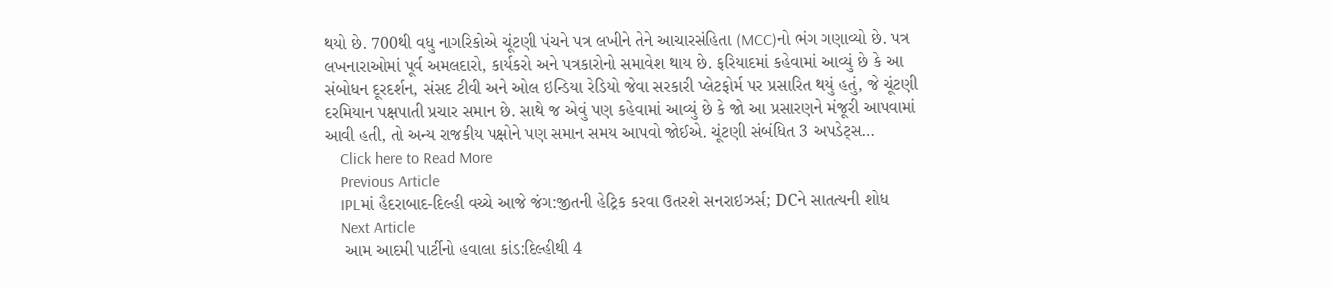થયો છે. 700થી વધુ નાગરિકોએ ચૂંટણી પંચને પત્ર લખીને તેને આચારસંહિતા (MCC)નો ભંગ ગણાવ્યો છે. પત્ર લખનારાઓમાં પૂર્વ અમલદારો, કાર્યકરો અને પત્રકારોનો સમાવેશ થાય છે. ફરિયાદમાં કહેવામાં આવ્યું છે કે આ સંબોધન દૂરદર્શન, સંસદ ટીવી અને ઓલ ઇન્ડિયા રેડિયો જેવા સરકારી પ્લેટફોર્મ પર પ્રસારિત થયું હતું, જે ચૂંટણી દરમિયાન પક્ષપાતી પ્રચાર સમાન છે. સાથે જ એવું પણ કહેવામાં આવ્યું છે કે જો આ પ્રસારણને મંજૂરી આપવામાં આવી હતી, તો અન્ય રાજકીય પક્ષોને પણ સમાન સમય આપવો જોઈએ. ચૂંટણી સંબંધિત 3 અપડેટ્સ…
    Click here to Read More
    Previous Article
    IPLમાં હૈદરાબાદ-દિલ્હી વચ્ચે આજે જંગ:જીતની હેટ્રિક કરવા ઉતરશે સનરાઇઝર્સ; DCને સાતત્યની શોધ
    Next Article
    આમ આદમી પાર્ટીનો હવાલા કાંડ:દિલ્હીથી 4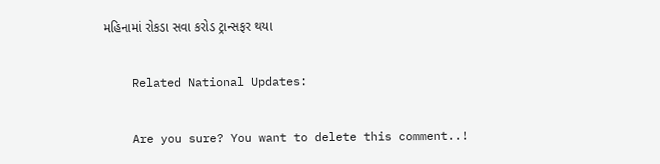મહિનામાં રોકડા સવા કરોડ ટ્રાન્સફર થયા

    Related National Updates:

    Are you sure? You want to delete this comment..!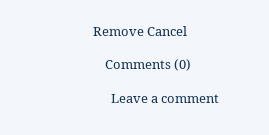Remove Cancel

    Comments (0)

      Leave a comment